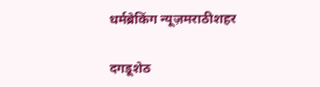धर्मब्रेकिंग न्यूज़मराठीशहर

दगडूशेठ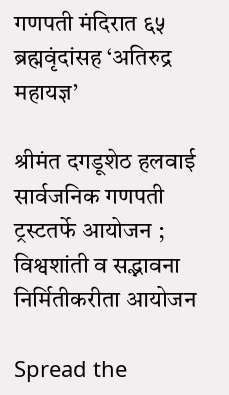गणपती मंदिरात ६५ ब्रह्मवृंदांसह ‘अतिरुद्र महायज्ञ’

श्रीमंत दगडूशेठ हलवाई सार्वजनिक गणपती ट्रस्टतर्फे आयोजन ; विश्वशांती व सद्भावना निर्मितीकरीता आयोजन

Spread the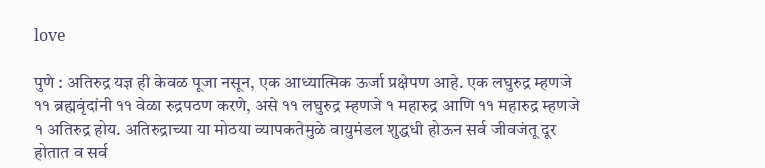love

पुणे : अतिरुद्र यज्ञ ही केवळ पूजा नसून, एक आध्यात्मिक ऊर्जा प्रक्षेपण आहे. एक लघुरुद्र म्हणजे ११ ब्रह्मवृंदांनी ११ वेळा रुद्रपठण करणे, असे ११ लघुरुद्र म्हणजे १ महारुद्र आणि ११ महारुद्र म्हणजे १ अतिरुद्र होय. अतिरुद्राच्या या मोठया व्यापकतेमुळे वायुमंडल शुद्धधी होऊन सर्व जीवजंतू दूर होतात व सर्व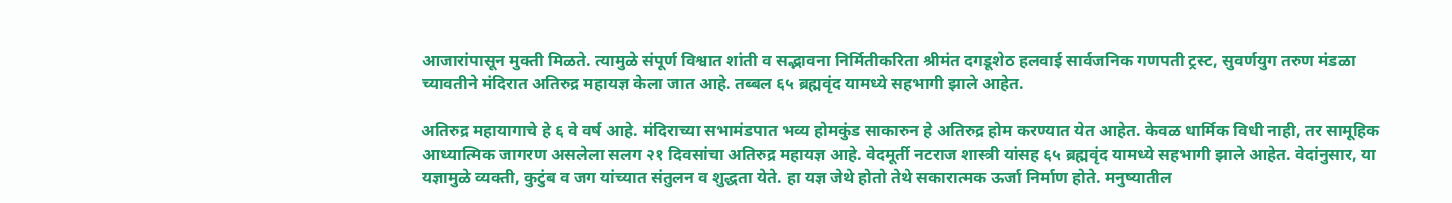आजारांपासून मुक्ती मिळते. त्यामुळे संपूर्ण विश्वात शांती व सद्भावना निर्मितीकरिता श्रीमंत दगडूशेठ हलवाई सार्वजनिक गणपती ट्रस्ट, सुवर्णयुग तरुण मंडळा च्यावतीने मंदिरात अतिरुद्र महायज्ञ केला जात आहे. तब्बल ६५ ब्रह्मवृंद यामध्ये सहभागी झाले आहेत.

अतिरुद्र महायागाचे हे ६ वे वर्ष आहे. मंदिराच्या सभामंडपात भव्य होमकुंड साकारुन हे अतिरुद्र होम करण्यात येत आहेत. केवळ धार्मिक विधी नाही, तर सामूहिक आध्यात्मिक जागरण असलेला सलग २१ दिवसांचा अतिरुद्र महायज्ञ आहे. वेदमूर्ती नटराज शास्त्री यांसह ६५ ब्रह्मवृंद यामध्ये सहभागी झाले आहेत. वेदांनुसार, या यज्ञामुळे व्यक्ती, कुटुंब व जग यांच्यात संतुलन व शुद्धता येते. हा यज्ञ जेथे होतो तेथे सकारात्मक ऊर्जा निर्माण होते. मनुष्यातील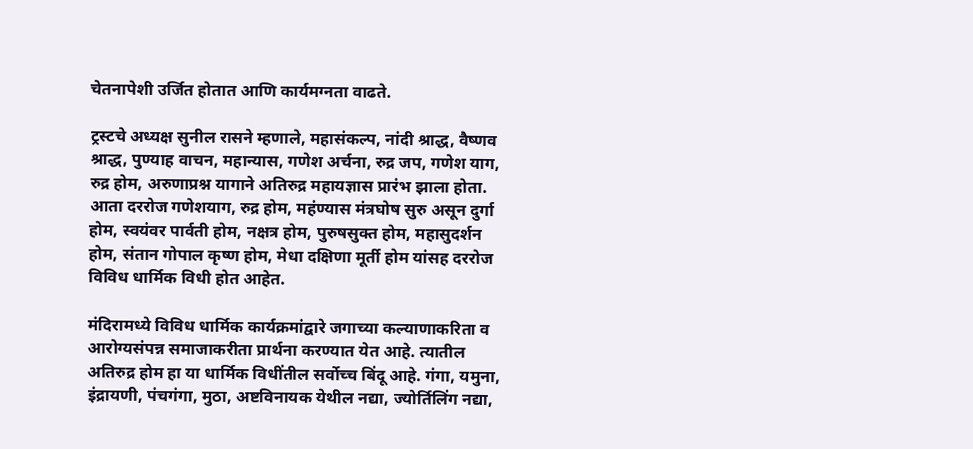चेतनापेशी उर्जित होतात आणि कार्यमग्नता वाढते.

ट्रस्टचे अध्यक्ष सुनील रासने म्हणाले, महासंकल्प, नांदी श्राद्ध, वैष्णव श्राद्ध, पुण्याह वाचन, महान्यास, गणेश अर्चना, रुद्र जप, गणेश याग, रुद्र होम, अरुणाप्रश्न यागाने अतिरुद्र महायज्ञास प्रारंभ झाला होता. आता दररोज गणेशयाग, रुद्र होम, महंण्यास मंत्रघोष सुरु असून दुर्गा होम, स्वयंवर पार्वती होम, नक्षत्र होम, पुरुषसुक्त होम, महासुदर्शन होम, संतान गोपाल कृष्ण होम, मेधा दक्षिणा मूर्ती होम यांसह दररोज विविध धार्मिक विधी होत आहेत.

मंदिरामध्ये विविध धार्मिक कार्यक्रमांद्वारे जगाच्या कल्याणाकरिता व आरोग्यसंपन्न समाजाकरीता प्रार्थना करण्यात येत आहे. त्यातील अतिरुद्र होम हा या धार्मिक विधींतील सर्वोच्च बिंदू आहे. गंगा, यमुना, इंद्रायणी, पंचगंगा, मुठा, अष्टविनायक येथील नद्या, ज्योर्तिलिंग नद्या,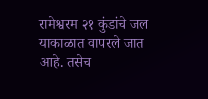रामेश्वरम २१ कुंडांचे जल याकाळात वापरले जात आहे. तसेच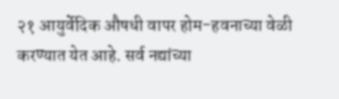२१ आयुर्वेदिक औषधी वापर होम-हवनाच्या वेळी करण्यात येत आहे. सर्व नद्यांच्या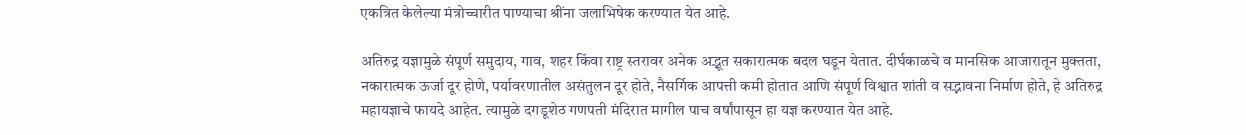एकत्रित केलेल्या मंत्रोच्चारीत पाण्याचा श्रींना जलाभिषेक करण्यात येत आहे.

अतिरुद्र यज्ञामुळे संपूर्ण समुदाय, गाव, शहर किंवा राष्ट्र स्तरावर अनेक अद्भूत सकारात्मक बदल घडून येतात. दीर्घकाळचे व मानसिक आजारातून मुक्तता, नकारात्मक ऊर्जा दूर होणे, पर्यावरणातील असंतुलन दूर होते, नैसर्गिक आपत्ती कमी होतात आणि संपूर्ण विश्वात शांती व सद्भावना निर्माण होते, हे अतिरुद्र महायज्ञाचे फायदे आहेत. त्यामुळे दगडूशेठ गणपती मंदिरात मागील पाच वर्षांपासून हा यज्ञ करण्यात येत आहे.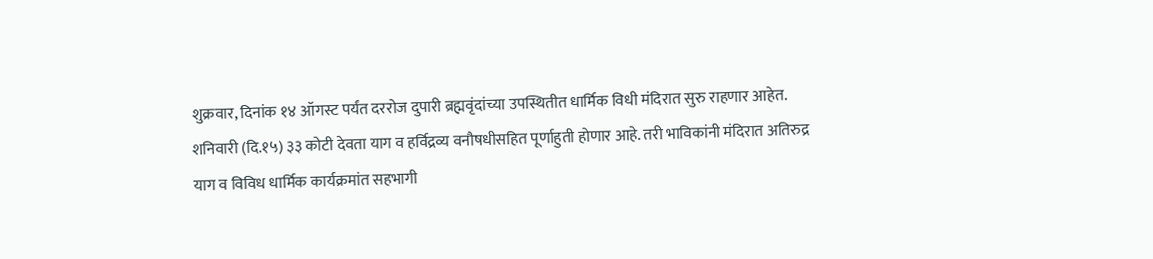शुक्रवार, दिनांक १४ ऑगस्ट पर्यंत दररोज दुपारी ब्रह्मवृंदांच्या उपस्थितीत धार्मिक विधी मंदिरात सुरु राहणार आहेत. शनिवारी (दि.१५) ३३ कोटी देवता याग व हर्विद्रव्य वनौषधीसहित पूर्णाहुती होणार आहे. तरी भाविकांनी मंदिरात अतिरुद्र याग व विविध धार्मिक कार्यक्रमांत सहभागी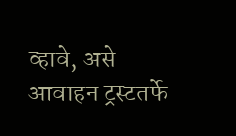व्हावे, असे आवाहन ट्रस्टतर्फे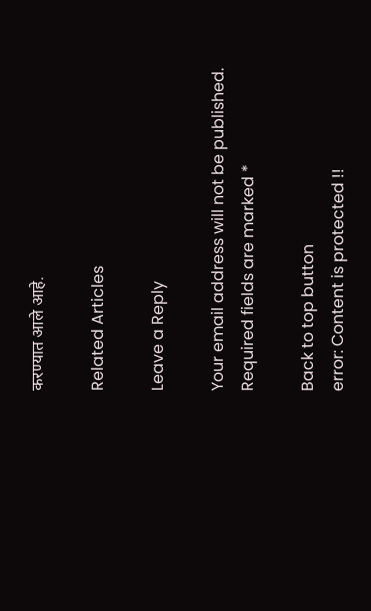करण्यात आले आहे.

Related Articles

Leave a Reply

Your email address will not be published. Required fields are marked *

Back to top button
error: Content is protected !!